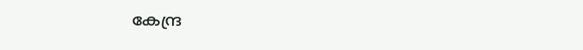കേന്ദ്ര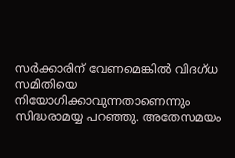സര്‍ക്കാരിന് വേണമെങ്കില്‍ വിദഗ്ധ സമിതിയെ നിയോഗിക്കാവുന്നതാണെന്നും സിദ്ധരാമയ്യ പറ‍ഞ്ഞു. അതേസമയം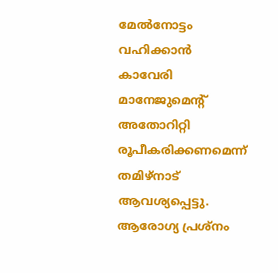മേല്‍നോട്ടം വഹിക്കാന്‍ കാവേരി മാനേജുമെന്‍റ് അതോറിറ്റി രൂപീകരിക്കണമെന്ന് തമിഴ്നാട് ആവശ്യപ്പെട്ടു. ആരോഗ്യ പ്രശ്നം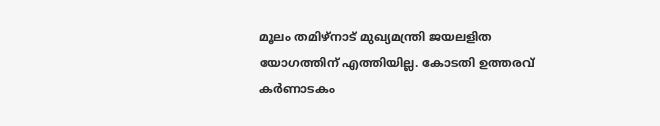മൂലം തമിഴ്നാട് മുഖ്യമന്ത്രി ജയലളിത യോഗത്തിന് എത്തിയില്ല. കോടതി ഉത്തരവ് കര്‍ണാടകം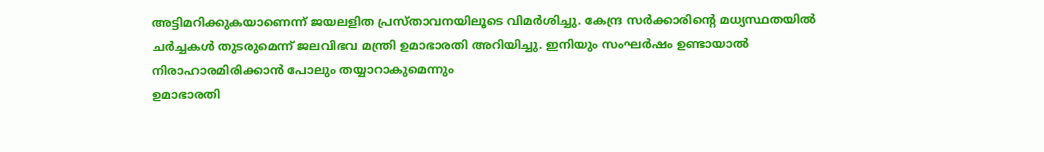അട്ടിമറിക്കുകയാണെന്ന് ജയലളിത പ്രസ്താവനയിലൂടെ വിമര്‍ശിച്ചു. കേന്ദ്ര സര്‍ക്കാരിന്‍റെ മധ്യസ്ഥതയില്‍ ചര്‍ച്ചകള്‍ തുടരുമെന്ന് ജലവിഭവ മന്ത്രി ഉമാഭാരതി അറിയിച്ചു. ഇനിയും സംഘര്‍ഷം ഉണ്ടായാല്‍ നിരാഹാരമിരിക്കാന്‍ പോലും തയ്യാറാകുമെന്നും
ഉമാഭാരതി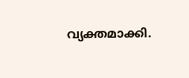വ്യക്തമാക്കി.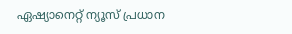ഏഷ്യാനെറ്റ് ന്യൂസ് പ്രധാന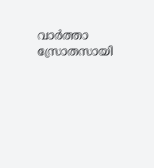വാർത്താ സ്രോതസായി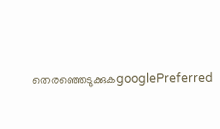തെരഞ്ഞെടുക്കുകgooglePreferred